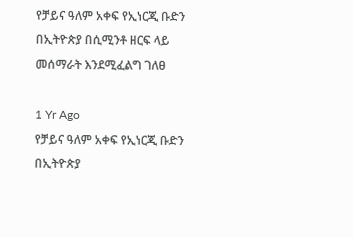የቻይና ዓለም አቀፍ የኢነርጂ ቡድን በኢትዮጵያ በሲሚንቶ ዘርፍ ላይ መሰማራት እንደሚፈልግ ገለፀ

1 Yr Ago
የቻይና ዓለም አቀፍ የኢነርጂ ቡድን በኢትዮጵያ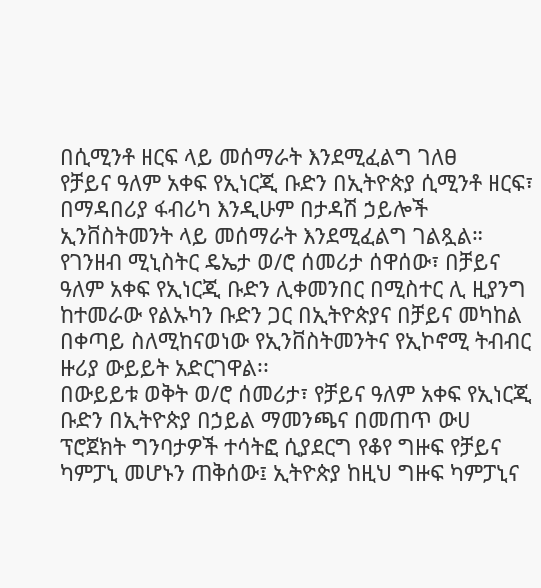በሲሚንቶ ዘርፍ ላይ መሰማራት እንደሚፈልግ ገለፀ
የቻይና ዓለም አቀፍ የኢነርጂ ቡድን በኢትዮጵያ ሲሚንቶ ዘርፍ፣ በማዳበሪያ ፋብሪካ እንዲሁም በታዳሽ ኃይሎች ኢንቨስትመንት ላይ መሰማራት እንደሚፈልግ ገልጿል።
የገንዘብ ሚኒስትር ዴኤታ ወ/ሮ ሰመሪታ ሰዋሰው፣ በቻይና ዓለም አቀፍ የኢነርጂ ቡድን ሊቀመንበር በሚስተር ሊ ዚያንግ ከተመራው የልኡካን ቡድን ጋር በኢትዮጵያና በቻይና መካከል በቀጣይ ስለሚከናወነው የኢንቨስትመንትና የኢኮኖሚ ትብብር ዙሪያ ውይይት አድርገዋል፡፡
በውይይቱ ወቅት ወ/ሮ ሰመሪታ፣ የቻይና ዓለም አቀፍ የኢነርጂ ቡድን በኢትዮጵያ በኃይል ማመንጫና በመጠጥ ውሀ ፕሮጀክት ግንባታዎች ተሳትፎ ሲያደርግ የቆየ ግዙፍ የቻይና ካምፓኒ መሆኑን ጠቅሰው፤ ኢትዮጵያ ከዚህ ግዙፍ ካምፓኒና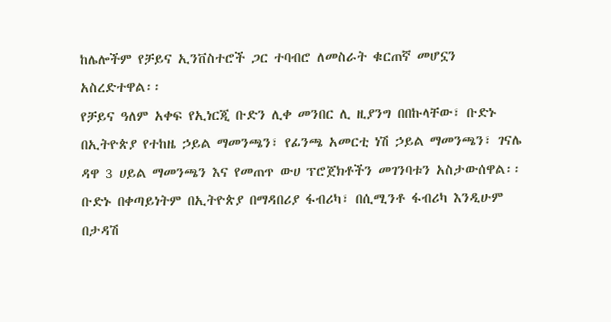ከሌሎችም የቻይና ኢንቨስተሮች ጋር ተባብሮ ለመስራት ቁርጠኛ መሆኗን አስረድተዋል፡፡
የቻይና ዓለም አቀፍ የኢነርጂ ቡድን ሊቀ መንበር ሊ ዚያንግ በበኩላቸው፣ ቡድኑ በኢትዮጵያ የተከዜ ኃይል ማመንጫን፣ የፊንጫ አመርቲ ነሽ ኃይል ማመንጫን፣ ገናሌ ዳዋ 3 ሀይል ማመንጫን እና የመጠጥ ውሀ ፕሮጀክቶችን መገንባቱን አስታውሰዋል፡፡
ቡድኑ በቀጣይነትም በኢትዮጵያ በማዳበሪያ ፋብሪካ፣ በሲሚንቶ ፋብሪካ እንዲሁም በታዳሽ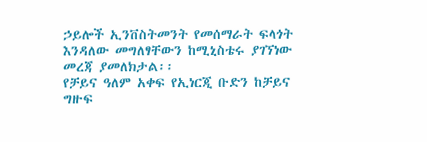ኃይሎች ኢንቨስትመንት የመሰማራት ፍላጎት እንዳለው መግለፃቸውን ከሚኒስቴሩ ያገኘነው መረጃ ያመለክታል፡፡
የቻይና ዓለም አቀፍ የኢነርጂ ቡድን ከቻይና ግዙፍ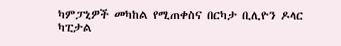ካምፓኒዎች መካከል የሚጠቀስና በርካታ ቢሊዮን ዶላር ካፒታል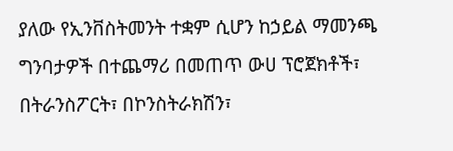ያለው የኢንቨስትመንት ተቋም ሲሆን ከኃይል ማመንጫ ግንባታዎች በተጨማሪ በመጠጥ ውሀ ፕሮጀክቶች፣ በትራንስፖርት፣ በኮንስትራክሽን፣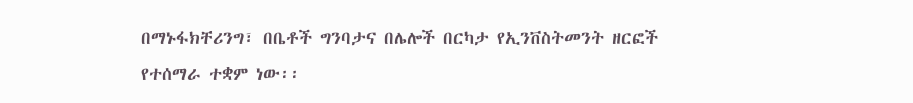በማኑፋክቸሪንግ፣ በቤቶች ግንባታና በሌሎች በርካታ የኢንቨስትመንት ዘርፎች የተሰማራ ተቋም ነው፡፡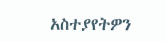አስተያየትዎን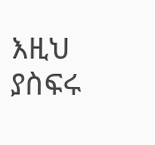እዚህ ያስፍሩ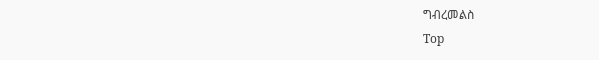ግብረመልስ
Top